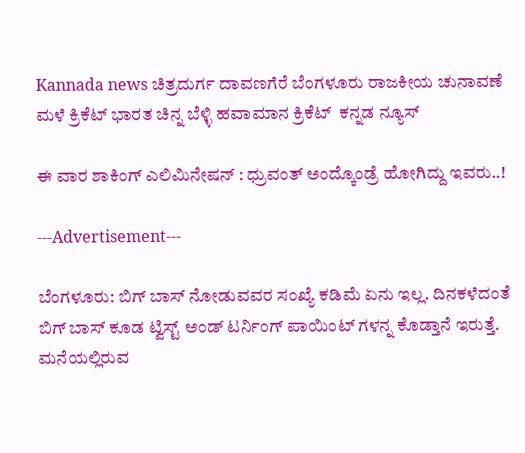Kannada news ಚಿತ್ರದುರ್ಗ ದಾವಣಗೆರೆ ಬೆಂಗಳೂರು ರಾಜಕೀಯ ಚುನಾವಣೆ ಮಳೆ ಕ್ರಿಕೆಟ್ ಭಾರತ ಚಿನ್ನ ಬೆಳ್ಳಿ ಹವಾಮಾನ ಕ್ರಿಕೆಟ್  ಕನ್ನಡ ನ್ಯೂಸ್

ಈ ವಾರ ಶಾಕಿಂಗ್ ಎಲಿಮಿನೇಷನ್ : ಧ್ರುವಂತ್ ಅಂದ್ಕೊಂಡ್ರೆ ಹೋಗಿದ್ದು ಇವರು..!

---Advertisement---

ಬೆಂಗಳೂರು: ಬಿಗ್ ಬಾಸ್ ನೋಡುವವರ ಸಂಖ್ಯೆ ಕಡಿಮೆ ಏನು ಇಲ್ಲ. ದಿನಕಳೆದಂತೆ ಬಿಗ್ ಬಾಸ್ ಕೂಡ ಟ್ವಿಸ್ಟ್ ಅಂಡ್ ಟರ್ನಿಂಗ್ ಪಾಯಿಂಟ್ ಗಳನ್ನ ಕೊಡ್ತಾನೆ ಇರುತ್ತೆ. ಮನೆಯಲ್ಲಿರುವ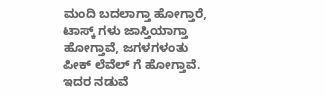ಮಂದಿ ಬದಲಾಗ್ತಾ ಹೋಗ್ತಾರೆ, ಟಾಸ್ಕ್ ಗಳು ಜಾಸ್ತಿಯಾಗ್ತಾ ಹೋಗ್ತಾವೆ, ಜಗಳಗಳಂತು ಪೀಕ್ ಲೆವೆಲ್ ಗೆ ಹೋಗ್ತಾವೆ. ಇದರ ನಡುವೆ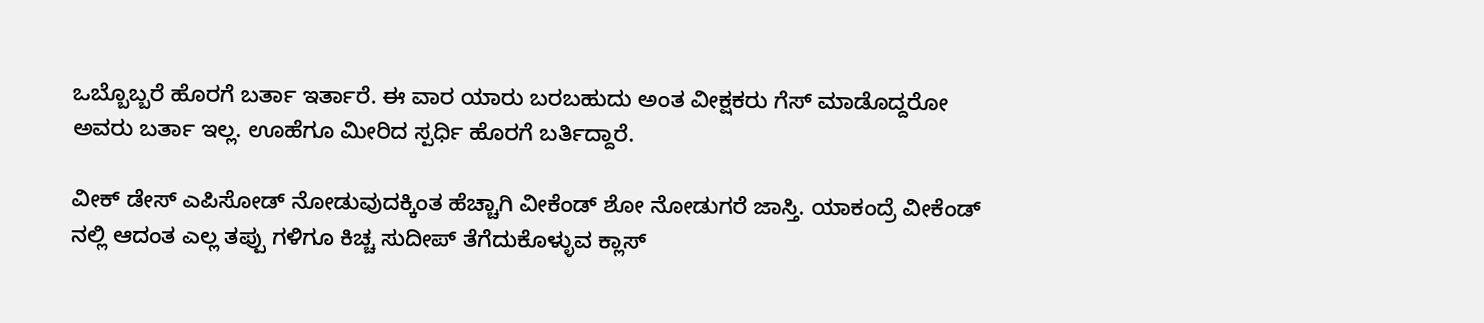ಒಬ್ಬೊಬ್ಬರೆ ಹೊರಗೆ ಬರ್ತಾ ಇರ್ತಾರೆ. ಈ ವಾರ ಯಾರು ಬರಬಹುದು ಅಂತ ವೀಕ್ಷಕರು ಗೆಸ್ ಮಾಡೊದ್ದರೋ ಅವರು ಬರ್ತಾ ಇಲ್ಲ. ಊಹೆಗೂ ಮೀರಿದ ಸ್ಪರ್ಧಿ ಹೊರಗೆ ಬರ್ತಿದ್ದಾರೆ.

ವೀಕ್ ಡೇಸ್ ಎಪಿಸೋಡ್ ನೋಡುವುದಕ್ಕಿಂತ ಹೆಚ್ಚಾಗಿ ವೀಕೆಂಡ್ ಶೋ ನೋಡುಗರೆ ಜಾಸ್ತಿ. ಯಾಕಂದ್ರೆ ವೀಕೆಂಡ್ ನಲ್ಲಿ ಆದಂತ ಎಲ್ಲ ತಪ್ಪು ಗಳಿಗೂ ಕಿಚ್ಚ ಸುದೀಪ್ ತೆಗೆದುಕೊಳ್ಳುವ ಕ್ಲಾಸ್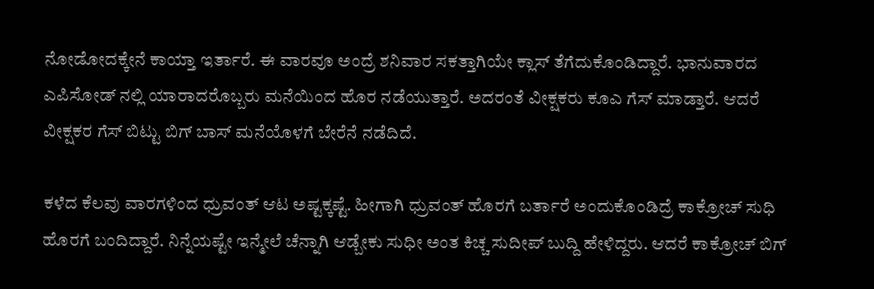ನೋಡೋದಕ್ಕೇನೆ ಕಾಯ್ತಾ ಇರ್ತಾರೆ. ಈ ವಾರವೂ ಅಂದ್ರೆ ಶನಿವಾರ ಸಕತ್ತಾಗಿಯೇ ಕ್ಲಾಸ್ ತೆಗೆದುಕೊಂಡಿದ್ದಾರೆ. ಭಾನುವಾರದ ಎಪಿಸೋಡ್ ನಲ್ಲಿ ಯಾರಾದರೊಬ್ಬರು ಮನೆಯಿಂದ ಹೊರ ನಡೆಯುತ್ತಾರೆ. ಅದರಂತೆ ವೀಕ್ಷಕರು ಕೂಎ ಗೆಸ್ ಮಾಡ್ತಾರೆ. ಆದರೆ ವೀಕ್ಷಕರ ಗೆಸ್ ಬಿಟ್ಟು ಬಿಗ್ ಬಾಸ್ ಮನೆಯೊಳಗೆ ಬೇರೆನೆ ನಡೆದಿದೆ.

ಕಳೆದ ಕೆಲವು ವಾರಗಳಿಂದ ಧ್ರುವಂತ್ ಆಟ ಅಷ್ಟಕ್ಕಷ್ಟೆ. ಹೀಗಾಗಿ ಧ್ರುವಂತ್ ಹೊರಗೆ ಬರ್ತಾರೆ ಅಂದುಕೊಂಡಿದ್ರೆ ಕಾಕ್ರೋಚ್ ಸುಧಿ ಹೊರಗೆ ಬಂದಿದ್ದಾರೆ. ನಿನ್ನೆಯಷ್ಟೇ ಇನ್ಮೇಲೆ ಚೆನ್ನಾಗಿ ಆಡ್ಬೇಕು ಸುಧೀ ಅಂತ ಕಿಚ್ಚ ಸುದೀಪ್ ಬುದ್ದಿ ಹೇಳಿದ್ದರು. ಆದರೆ ಕಾಕ್ರೋಚ್ ಬಿಗ್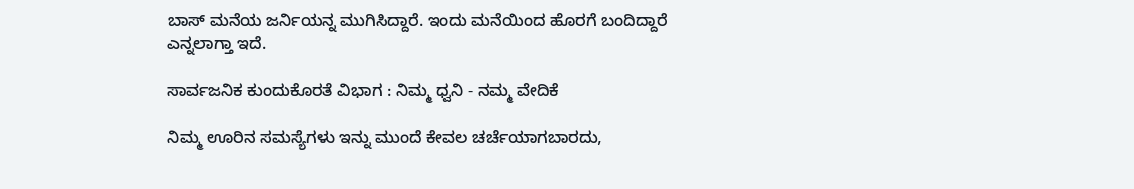ಬಾಸ್ ಮನೆಯ ಜರ್ನಿಯನ್ನ ಮುಗಿಸಿದ್ದಾರೆ. ಇಂದು ಮನೆಯಿಂದ ಹೊರಗೆ ಬಂದಿದ್ದಾರೆ ಎನ್ನಲಾಗ್ತಾ ಇದೆ.

ಸಾರ್ವಜನಿಕ ಕುಂದುಕೊರತೆ ವಿಭಾಗ : ನಿಮ್ಮ ಧ್ವನಿ - ನಮ್ಮ ವೇದಿಕೆ

ನಿಮ್ಮ ಊರಿನ ಸಮಸ್ಯೆಗಳು ಇನ್ನು ಮುಂದೆ ಕೇವಲ ಚರ್ಚೆಯಾಗಬಾರದು,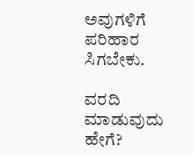ಅವುಗಳಿಗೆ ಪರಿಹಾರ ಸಿಗಬೇಕು.

ವರದಿ ಮಾಡುವುದು ಹೇಗೆ?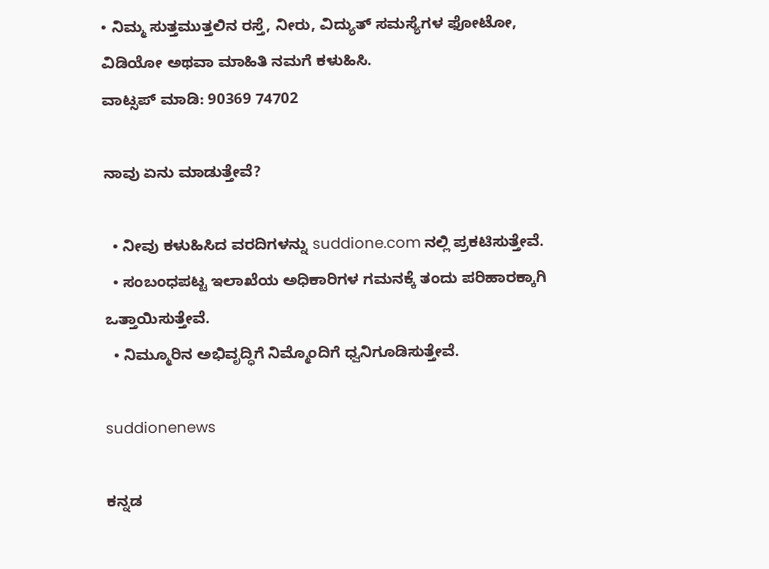• ನಿಮ್ಮ ಸುತ್ತಮುತ್ತಲಿನ ರಸ್ತೆ, ನೀರು, ವಿದ್ಯುತ್ ಸಮಸ್ಯೆಗಳ ಫೋಟೋ, ವಿಡಿಯೋ ಅಥವಾ ಮಾಹಿತಿ ನಮಗೆ ಕಳುಹಿಸಿ.
ವಾಟ್ಸಪ್ ಮಾಡಿ: 90369 74702

ನಾವು ಏನು ಮಾಡುತ್ತೇವೆ?

  • ನೀವು ಕಳುಹಿಸಿದ ವರದಿಗಳನ್ನು suddione.com ನಲ್ಲಿ ಪ್ರಕಟಿಸುತ್ತೇವೆ.
  • ಸಂಬಂಧಪಟ್ಟ ಇಲಾಖೆಯ ಅಧಿಕಾರಿಗಳ ಗಮನಕ್ಕೆ ತಂದು ಪರಿಹಾರಕ್ಕಾಗಿ ಒತ್ತಾಯಿಸುತ್ತೇವೆ.
  • ನಿಮ್ಮೂರಿನ ಅಭಿವೃದ್ಧಿಗೆ ನಿಮ್ಮೊಂದಿಗೆ ಧ್ವನಿಗೂಡಿಸುತ್ತೇವೆ.

suddionenews

ಕನ್ನಡ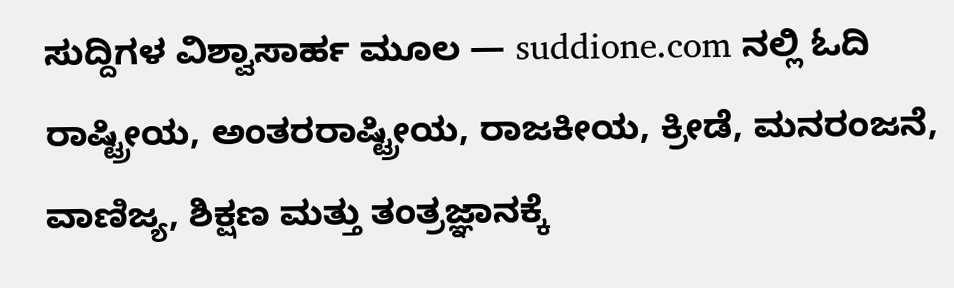ಸುದ್ದಿಗಳ ವಿಶ್ವಾಸಾರ್ಹ ಮೂಲ — suddione.com ನಲ್ಲಿ ಓದಿ ರಾಷ್ಟ್ರೀಯ, ಅಂತರರಾಷ್ಟ್ರೀಯ, ರಾಜಕೀಯ, ಕ್ರೀಡೆ, ಮನರಂಜನೆ, ವಾಣಿಜ್ಯ, ಶಿಕ್ಷಣ ಮತ್ತು ತಂತ್ರಜ್ಞಾನಕ್ಕೆ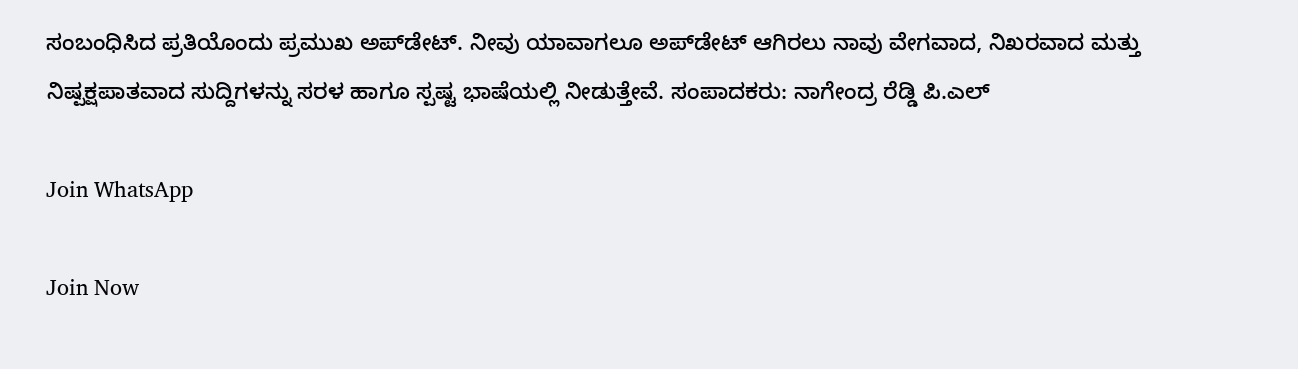ಸಂಬಂಧಿಸಿದ ಪ್ರತಿಯೊಂದು ಪ್ರಮುಖ ಅಪ್‌ಡೇಟ್. ನೀವು ಯಾವಾಗಲೂ ಅಪ್‌ಡೇಟ್ ಆಗಿರಲು ನಾವು ವೇಗವಾದ, ನಿಖರವಾದ ಮತ್ತು ನಿಷ್ಪಕ್ಷಪಾತವಾದ ಸುದ್ದಿಗಳನ್ನು ಸರಳ ಹಾಗೂ ಸ್ಪಷ್ಟ ಭಾಷೆಯಲ್ಲಿ ನೀಡುತ್ತೇವೆ. ಸಂಪಾದಕರು: ನಾಗೇಂದ್ರ ರೆಡ್ಡಿ ಪಿ.ಎಲ್

Join WhatsApp

Join Now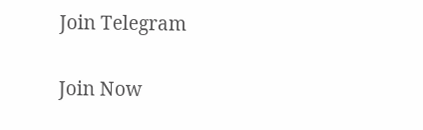Join Telegram

Join Now